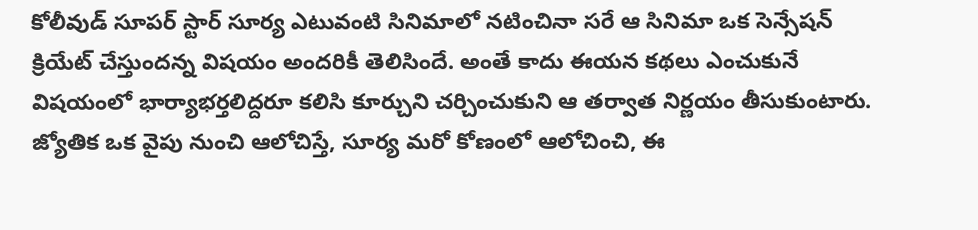కోలీవుడ్ సూపర్ స్టార్ సూర్య ఎటువంటి సినిమాలో నటించినా సరే ఆ సినిమా ఒక సెన్సేషన్ క్రియేట్ చేస్తుందన్న విషయం అందరికీ తెలిసిందే. అంతే కాదు ఈయన కథలు ఎంచుకునే విషయంలో భార్యాభర్తలిద్దరూ కలిసి కూర్చుని చర్చించుకుని ఆ తర్వాత నిర్ణయం తీసుకుంటారు. జ్యోతిక ఒక వైపు నుంచి ఆలోచిస్తే, సూర్య మరో కోణంలో ఆలోచించి, ఈ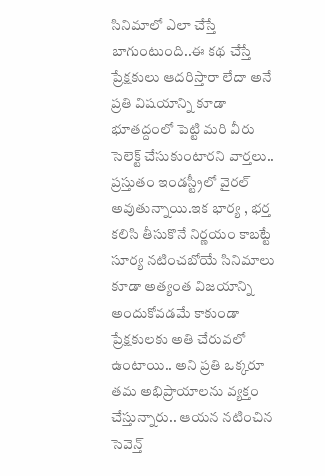సినిమాలో ఎలా చేస్తే బాగుంటుంది..ఈ కథ చేస్తే ప్రేక్షకులు ఆదరిస్తారా లేదా అనే ప్రతి విషయాన్ని కూడా భూతద్దంలో పెట్టి మరి వీరు సెలెక్ట్ చేసుకుంటారని వార్తలు.. ప్రస్తుతం ఇండస్ట్రీలో వైరల్ అవుతున్నాయి.ఇక భార్య , భర్త కలిసి తీసుకొనే నిర్ణయం కాబట్టే సూర్య నటించబోయే సినిమాలు కూడా అత్యంత విజయాన్ని అందుకోవడమే కాకుండా ప్రేక్షకులకు అతి చేరువలో ఉంటాయి.. అని ప్రతి ఒక్కరూ తమ అభిప్రాయాలను వ్యక్తం చేస్తున్నారు.. ఆయన నటించిన సెవెన్త్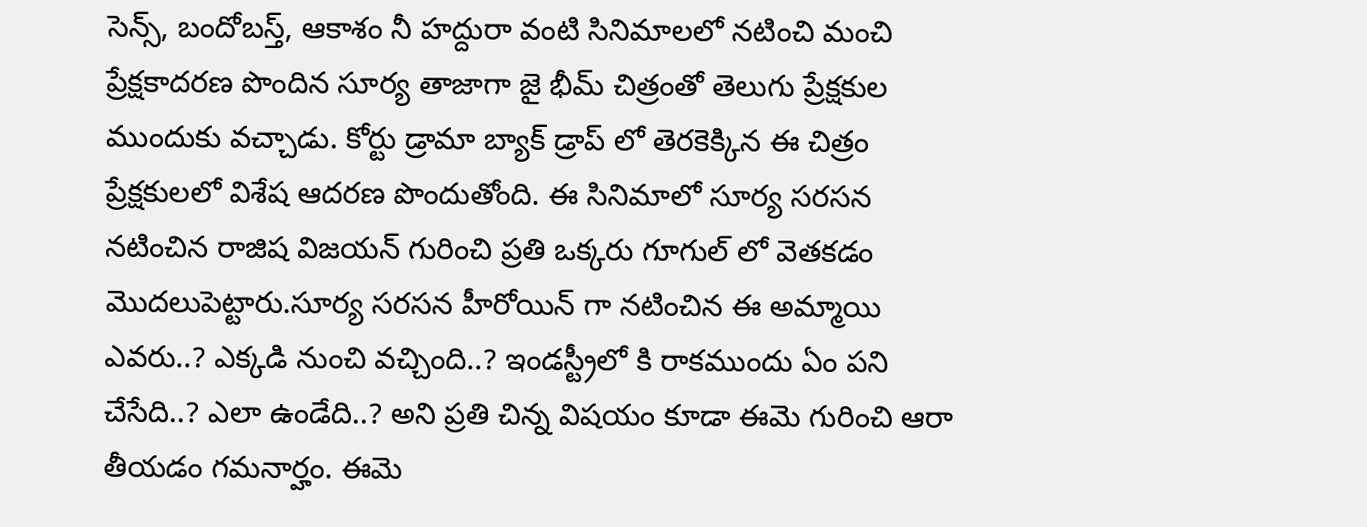సెన్స్, బందోబస్త్, ఆకాశం నీ హద్దురా వంటి సినిమాలలో నటించి మంచి ప్రేక్షకాదరణ పొందిన సూర్య తాజాగా జై భీమ్ చిత్రంతో తెలుగు ప్రేక్షకుల ముందుకు వచ్చాడు. కోర్టు డ్రామా బ్యాక్ డ్రాప్ లో తెరకెక్కిన ఈ చిత్రం ప్రేక్షకులలో విశేష ఆదరణ పొందుతోంది. ఈ సినిమాలో సూర్య సరసన నటించిన రాజిష విజయన్ గురించి ప్రతి ఒక్కరు గూగుల్ లో వెతకడం మొదలుపెట్టారు.సూర్య సరసన హీరోయిన్ గా నటించిన ఈ అమ్మాయి ఎవరు..? ఎక్కడి నుంచి వచ్చింది..? ఇండస్ట్రీలో కి రాకముందు ఏం పని చేసేది..? ఎలా ఉండేది..? అని ప్రతి చిన్న విషయం కూడా ఈమె గురించి ఆరా తీయడం గమనార్హం. ఈమె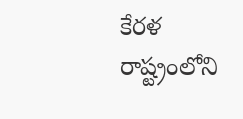కేరళ రాష్ట్రంలోని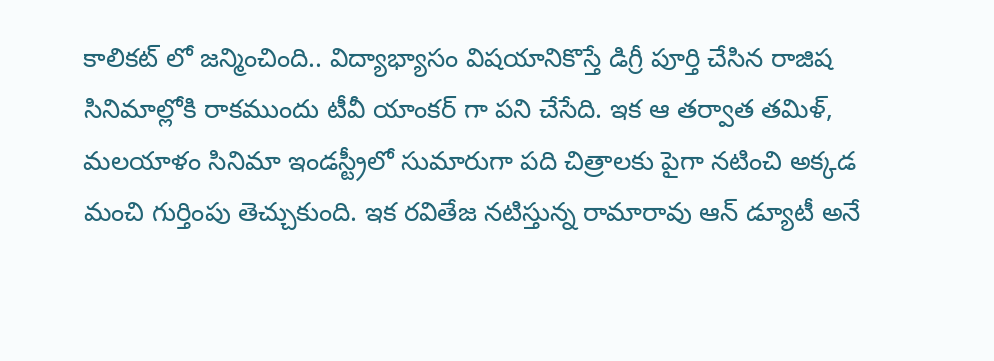కాలికట్ లో జన్మించింది.. విద్యాభ్యాసం విషయానికొస్తే డిగ్రీ పూర్తి చేసిన రాజిష సినిమాల్లోకి రాకముందు టీవీ యాంకర్ గా పని చేసేది. ఇక ఆ తర్వాత తమిళ్, మలయాళం సినిమా ఇండస్ట్రీలో సుమారుగా పది చిత్రాలకు పైగా నటించి అక్కడ మంచి గుర్తింపు తెచ్చుకుంది. ఇక రవితేజ నటిస్తున్న రామారావు ఆన్ డ్యూటీ అనే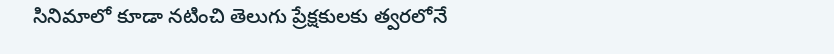సినిమాలో కూడా నటించి తెలుగు ప్రేక్షకులకు త్వరలోనే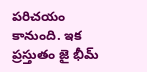పరిచయం కానుంది. ఇక ప్రస్తుతం జై భీమ్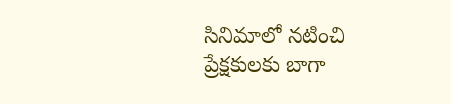సినిమాలో నటించి ప్రేక్షకులకు బాగా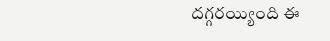దగ్గరయ్యింది ఈ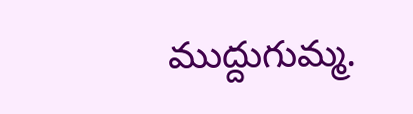ముద్దుగుమ్మ.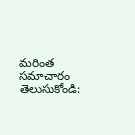మరింత సమాచారం తెలుసుకోండి: